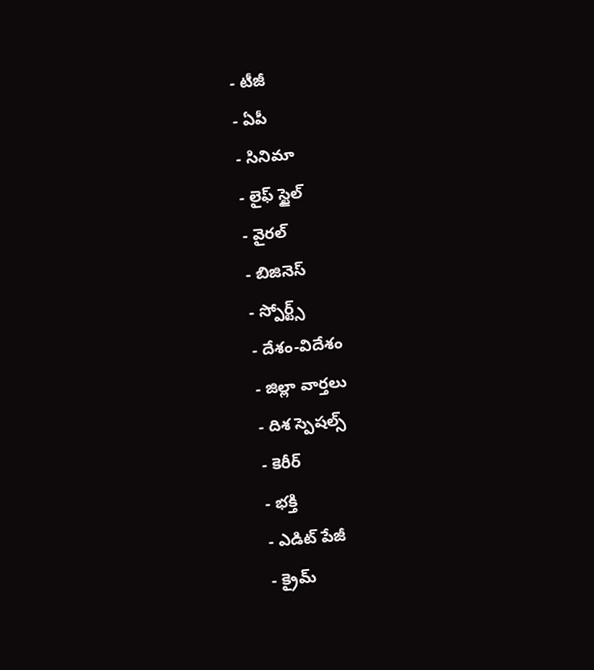- టీజీ
- ఏపీ
- సినిమా
- లైఫ్ స్టైల్
- వైరల్
- బిజినెస్
- స్పోర్ట్స్
- దేశం-విదేశం
- జిల్లా వార్తలు
- దిశ స్పెషల్స్
- కెరీర్
- భక్తి
- ఎడిట్ పేజీ
- క్రైమ్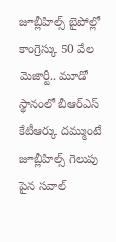జూబ్లీహిల్స్ బైపోల్లో కాంగ్రెస్కు 50 వేల మెజార్టీ.. మూడో స్థానంలో బీఆర్ఎస్
కేటీఆర్కు దమ్ముంటే జూబ్లీహిల్స్ గెలుపు పైన సవాల్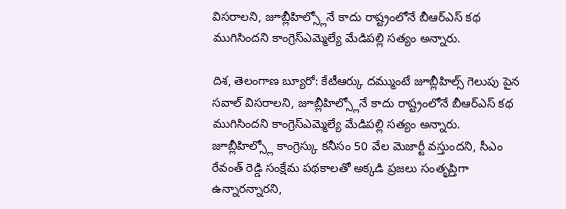విసరాలని, జూబ్లీహిల్స్లోనే కాదు రాష్ట్రంలోనే బీఆర్ఎస్ కథ ముగిసిందని కాంగ్రెస్ఎమ్మెల్యే మేడిపల్లి సత్యం అన్నారు.

దిశ, తెలంగాణ బ్యూరో: కేటీఆర్కు దమ్ముంటే జూబ్లీహిల్స్ గెలుపు పైన సవాల్ విసరాలని, జూబ్లీహిల్స్లోనే కాదు రాష్ట్రంలోనే బీఆర్ఎస్ కథ ముగిసిందని కాంగ్రెస్ఎమ్మెల్యే మేడిపల్లి సత్యం అన్నారు. జూబ్లీహిల్స్లో కాంగ్రెస్కు కనీసం 50 వేల మెజార్టీ వస్తుందని, సీఎం రేవంత్ రెడ్డి సంక్షేమ పథకాలతో అక్కడి ప్రజలు సంతృప్తిగా ఉన్నారన్నారని,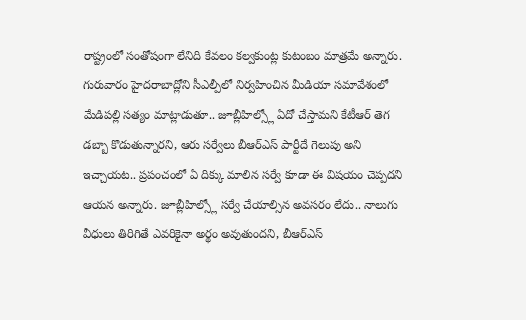రాష్ట్రంలో సంతోషంగా లేనిది కేవలం కల్వకుంట్ల కుటంబం మాత్రమే అన్నారు. గురువారం హైదరాబాద్లోని సీఎల్పీలో నిర్వహించిన మీడియా సమావేశంలో మేడిపల్లి సత్యం మాట్లాడుతూ.. జూబ్లీహిల్స్లో ఏదో చేస్తామని కేటీఆర్ తెగ డబ్బా కొడుతున్నారని, ఆరు సర్వేలు బీఆర్ఎస్ పార్టీదే గెలుపు అని ఇచ్చాయట.. ప్రపంచంలో ఏ దిక్కు మాలిన సర్వే కూడా ఈ విషయం చెప్పదని ఆయన అన్నారు. జూబ్లీహిల్స్లో సర్వే చేయాల్సిన అవసరం లేదు.. నాలుగు వీధులు తిరిగితే ఎవరికైనా అర్థం అవుతుందని, బీఆర్ఎస్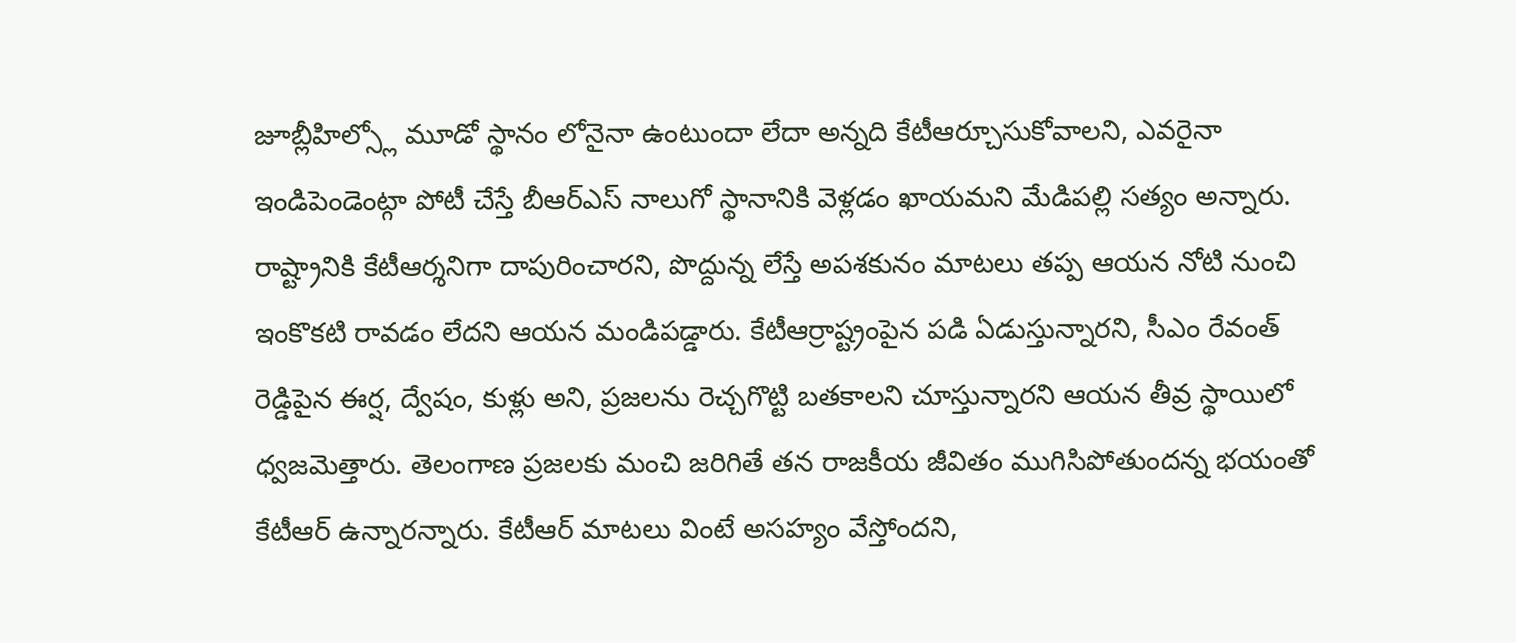జూబ్లీహిల్స్లో మూడో స్థానం లోనైనా ఉంటుందా లేదా అన్నది కేటీఆర్చూసుకోవాలని, ఎవరైనా ఇండిపెండెంట్గా పోటీ చేస్తే బీఆర్ఎస్ నాలుగో స్థానానికి వెళ్లడం ఖాయమని మేడిపల్లి సత్యం అన్నారు.
రాష్ట్రానికి కేటీఆర్శనిగా దాపురించారని, పొద్దున్న లేస్తే అపశకునం మాటలు తప్ప ఆయన నోటి నుంచి ఇంకొకటి రావడం లేదని ఆయన మండిపడ్డారు. కేటీఆర్రాష్ట్రంపైన పడి ఏడుస్తున్నారని, సీఎం రేవంత్ రెడ్డిపైన ఈర్ష, ద్వేషం, కుళ్లు అని, ప్రజలను రెచ్చగొట్టి బతకాలని చూస్తున్నారని ఆయన తీవ్ర స్థాయిలో ధ్వజమెత్తారు. తెలంగాణ ప్రజలకు మంచి జరిగితే తన రాజకీయ జీవితం ముగిసిపోతుందన్న భయంతో కేటీఆర్ ఉన్నారన్నారు. కేటీఆర్ మాటలు వింటే అసహ్యం వేస్తోందని,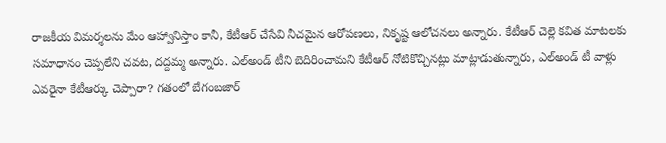రాజకీయ విమర్శలను మేం ఆహ్వానిస్తాం కానీ, కేటీఆర్ చేసేవి నీచమైన ఆరోపణలు, నికృష్ట ఆలోచనలు అన్నారు. కేటీఆర్ చెల్లె కవిత మాటలకు సమాధానం చెప్పలేని చవట, దద్దమ్మ అన్నారు. ఎల్అండ్ టీని బెదిరించామని కేటీఆర్ నోటికొచ్చినట్లు మాట్లాడుతున్నారు, ఎల్అండ్ టీ వాళ్లు ఎవరైనా కేటీఆర్కు చెప్పారా? గతంలో బేగంబజార్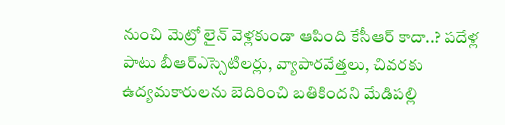నుంచి మెట్రో లైన్ వెళ్లకుండా ఆపింది కేసీఆర్ కాదా..? పదేళ్ల పాటు బీఆర్ఎస్సెటిలర్లు, వ్యాపారవేత్తలు, చివరకు ఉద్యమకారులను బెదిరించి బతికిందని మేడిపల్లి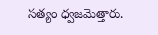సత్యం ధ్వజమెత్తారు.